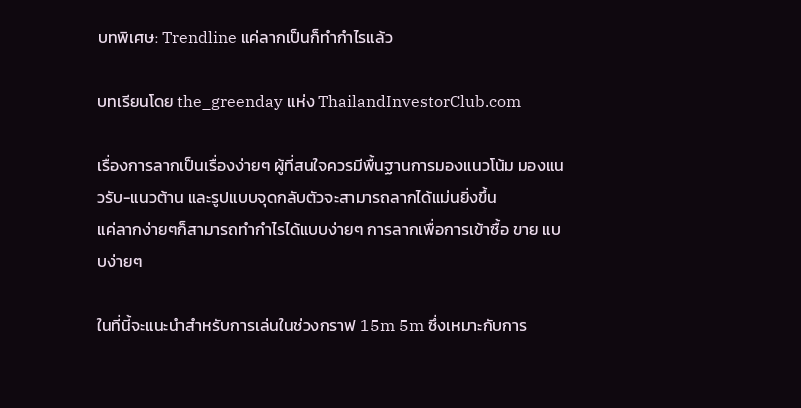บทพิเศษ: Trendline แค่ลากเป็นก็ทำกำไรแล้ว

บทเรียนโดย the_greenday แห่ง ThailandInvestorClub.com

เรื่องการลากเป็นเรื่องง่ายๆ ผู้ที่สนใจควรมีพื้นฐานการมองแนวโน้ม มองแนวรับ-แนวต้าน และรูปแบบจุดกลับตัวจะสามารถลากได้แม่นยิ่งขึ้น
แค่ลากง่ายๆก็สามารถทำกำไรได้แบบง่ายๆ การลากเพื่อการเข้าซื้อ ขาย แบบง่ายๆ

ในที่นี้จะแนะนำสำหรับการเล่นในช่วงกราฟ 15m 5m ซึ่งเหมาะกับการ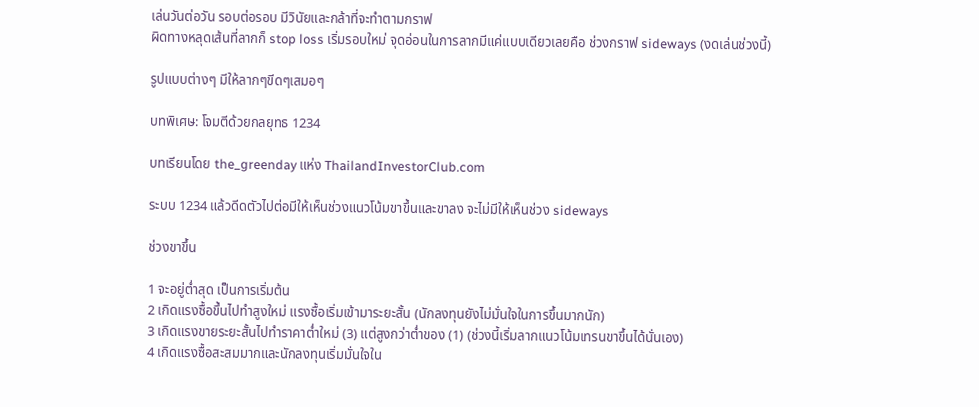เล่นวันต่อวัน รอบต่อรอบ มีวินัยและกล้าที่จะทำตามกราฟ
ผิดทางหลุดเส้นที่ลากก็ stop loss เริ่มรอบใหม่ จุดอ่อนในการลากมีแค่แบบเดียวเลยคือ ช่วงกราฟ sideways (งดเล่นช่วงนี้)

รูปแบบต่างๆ มีให้ลากๆขีดๆเสมอๆ

บทพิเศษ: โจมตีด้วยกลยุทธ 1234

บทเรียนโดย the_greenday แห่ง ThailandInvestorClub.com

ระบบ 1234 แล้วดีดตัวไปต่อมีให้เห็นช่วงแนวโน้มขาขึ้นและขาลง จะไม่มีให้เห็นช่วง sideways

ช่วงขาขึ้น

1 จะอยู่ต่ำสุด เป็นการเริ่มต้น
2 เกิดแรงซื้อขึ้นไปทำสูงใหม่ แรงซื้อเริ่มเข้ามาระยะสั้น (นักลงทุนยังไม่มั่นใจในการขึ้นมากนัก)
3 เกิดแรงขายระยะสั้นไปทำราคาต่ำใหม่ (3) แต่สูงกว่าต่ำของ (1) (ช่วงนี้เริ่มลากแนวโน้มเทรนขาขึ้นได้นั่นเอง)
4 เกิดแรงซื้อสะสมมากและนักลงทุนเริ่มมั่นใจใน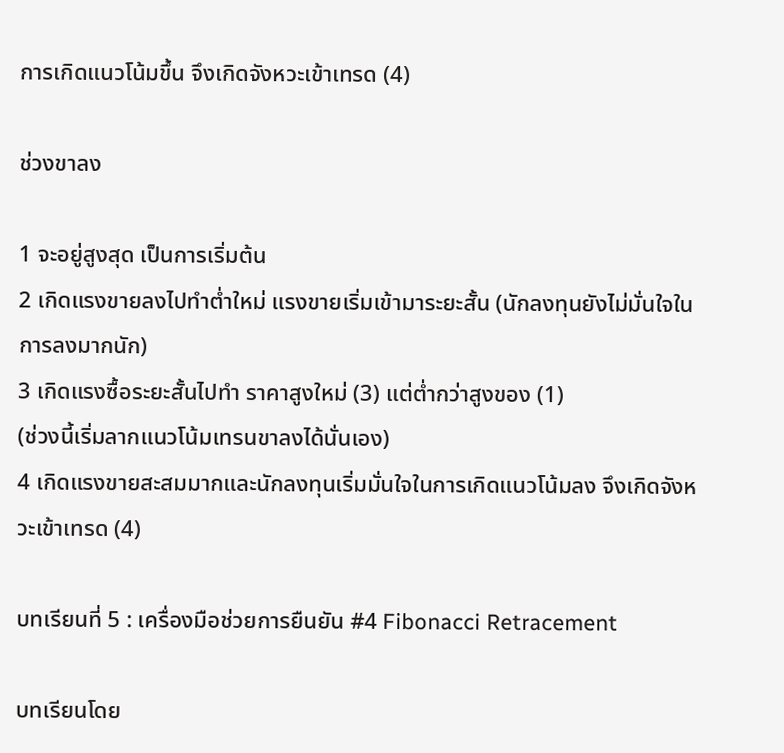การเกิดแนวโน้มขึ้น จึงเกิดจังหวะเข้าเทรด (4)

ช่วงขาลง

1 จะอยู่สูงสุด เป็นการเริ่มต้น
2 เกิดแรงขายลงไปทำต่ำใหม่ แรงขายเริ่มเข้ามาระยะสั้น (นักลงทุนยังไม่มั่นใจในการลงมากนัก)
3 เกิดแรงซื้อระยะสั้นไปทำ ราคาสูงใหม่ (3) แต่ต่ำกว่าสูงของ (1)
(ช่วงนี้เริ่มลากแนวโน้มเทรนขาลงได้นั่นเอง)
4 เกิดแรงขายสะสมมากและนักลงทุนเริ่มมั่นใจในการเกิดแนวโน้มลง จึงเกิดจังหวะเข้าเทรด (4)

บทเรียนที่ 5 : เครื่องมือช่วยการยืนยัน #4 Fibonacci Retracement

บทเรียนโดย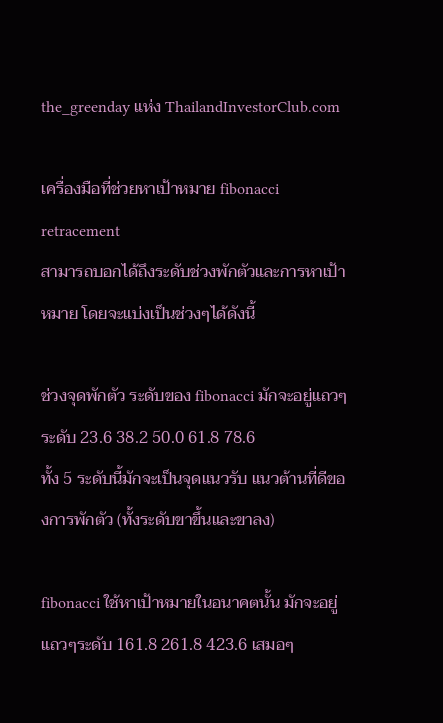the_greenday แห่ง ThailandInvestorClub.com

เครื่องมือที่ช่วยหาเป้าหมาย fibonacci retracement
สามารถบอกได้ถึงระดับช่วงพักตัวและการหาเป้าหมาย โดยจะแบ่งเป็นช่วงๆได้ดังนี้

ช่วงจุดพักตัว ระดับของ fibonacci มักจะอยู่แถวๆระดับ 23.6 38.2 50.0 61.8 78.6
ทั้ง 5 ระดับนี้มักจะเป็นจุดแนวรับ แนวต้านที่ดีของการพักตัว (ทั้งระดับขาขึ้นและขาลง)

fibonacci ใช้หาเป้าหมายในอนาคตนั้น มักจะอยู่แถวๆระดับ 161.8 261.8 423.6 เสมอๆ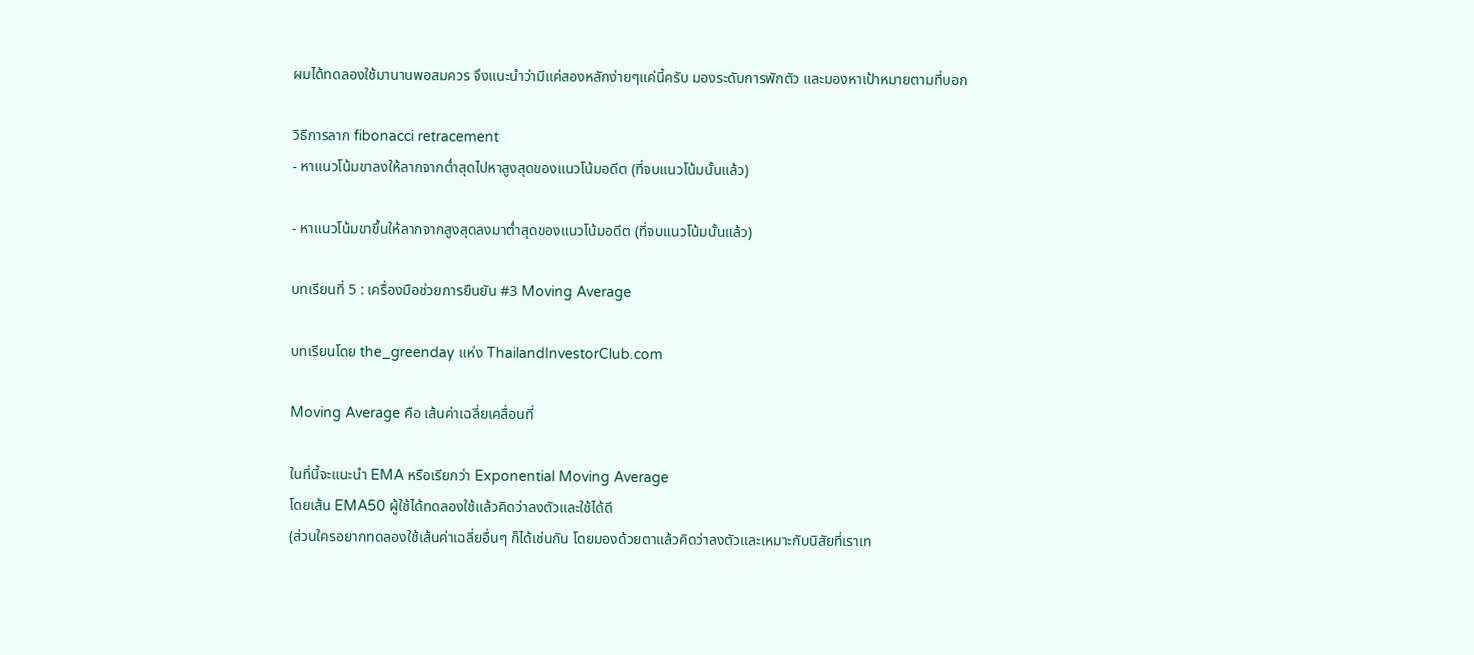ผมได้ทดลองใช้มานานพอสมควร จึงแนะนำว่ามีแค่สองหลักง่ายๆแค่นี้ครับ มองระดับการพักตัว และมองหาเป้าหมายตามที่บอก

วิธีการลาก fibonacci retracement
- หาแนวโน้มขาลงให้ลากจากต่ำสุดไปหาสูงสุดของแนวโน้มอดีต (ที่จบแนวโน้มนั้นแล้ว)

- หาแนวโน้มขาขึ้นให้ลากจากสูงสุดลงมาต่ำสุดของแนวโน้มอดีต (ที่จบแนวโน้มนั้นแล้ว)

บทเรียนที่ 5 : เครื่องมือช่วยการยืนยัน #3 Moving Average

บทเรียนโดย the_greenday แห่ง ThailandInvestorClub.com

Moving Average คือ เส้นค่าเฉลี่ยเคลื่อนที่

ในที่นี้จะแนะนำ EMA หรือเรียกว่า Exponential Moving Average
โดยเส้น EMA50 ผู้ใช้ได้ทดลองใช้แล้วคิดว่าลงตัวและใช้ได้ดี
(ส่วนใครอยากทดลองใช้เส้นค่าเฉลี่ยอื่นๆ ก็ได้เช่นกัน โดยมองด้วยตาแล้วคิดว่าลงตัวและเหมาะกับนิสัยที่เราเท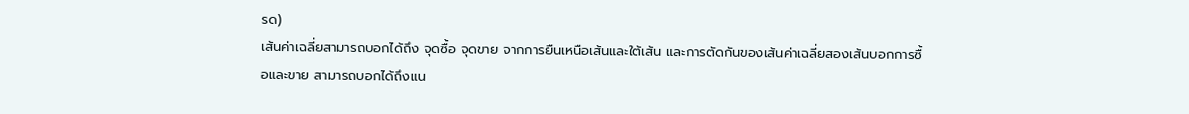รด)
เส้นค่าเฉลี่ยสามารถบอกได้ถึง จุดซื้อ จุดขาย จากการยืนเหนือเส้นและใต้เส้น และการตัดกันของเส้นค่าเฉลี่ยสองเส้นบอกการซื้อและขาย สามารถบอกได้ถึงแน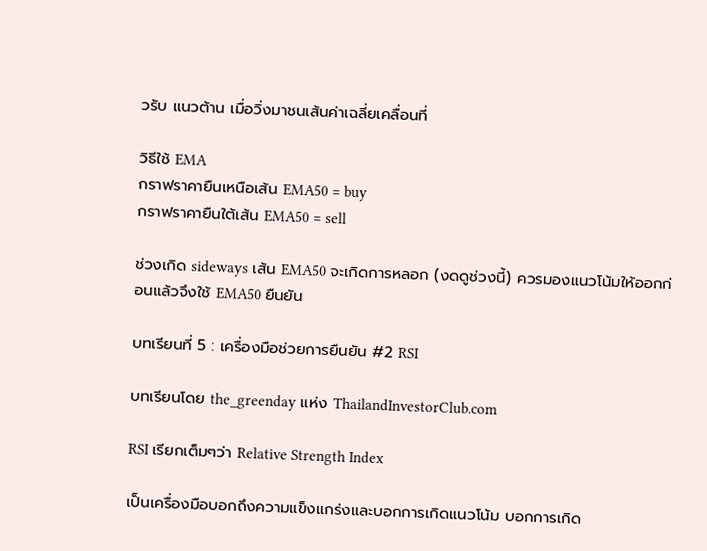วรับ แนวต้าน เมื่อวิ่งมาชนเส้นค่าเฉลี่ยเคลื่อนที่

วิธีใช้ EMA
กราฟราคายืนเหนือเส้น EMA50 = buy
กราฟราคายืนใต้เส้น EMA50 = sell

ช่วงเกิด sideways เส้น EMA50 จะเกิดการหลอก (งดดูช่วงนี้) ควรมองแนวโน้มให้ออกก่อนแล้วจึงใช้ EMA50 ยืนยัน

บทเรียนที่ 5 : เครื่องมือช่วยการยืนยัน #2 RSI

บทเรียนโดย the_greenday แห่ง ThailandInvestorClub.com

RSI เรียกเต็มๆว่า Relative Strength Index

เป็นเครื่องมือบอกถึงความแข็งแกร่งและบอกการเกิดแนวโน้ม บอกการเกิด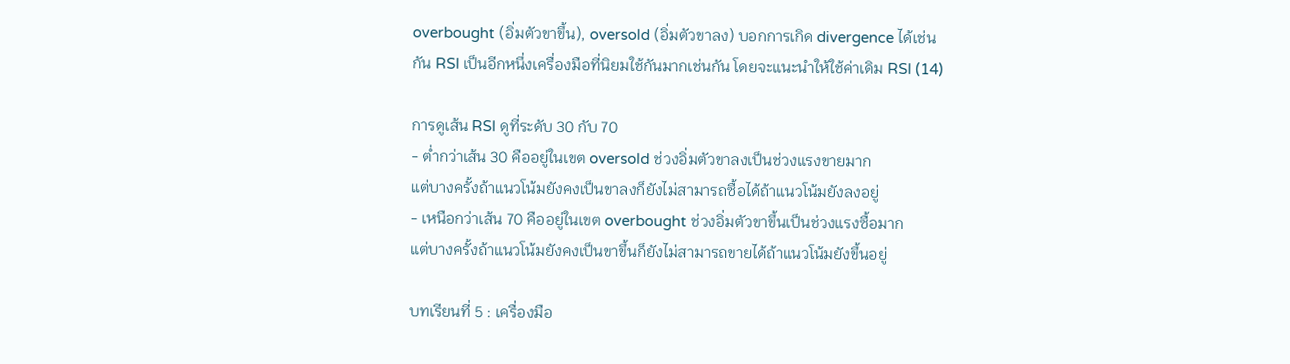overbought (อิ่มตัวขาขึ้น), oversold (อิ่มตัวขาลง) บอกการเกิด divergence ได้เช่นกัน RSI เป็นอีกหนึ่งเครื่องมือที่นิยมใช้กันมากเช่นกัน โดยจะแนะนำให้ใช้ค่าเดิม RSI (14)

การดูเส้น RSI ดูที่ระดับ 30 กับ 70
- ต่ำกว่าเส้น 30 คืออยู่ในเขต oversold ช่วงอิ่มตัวขาลงเป็นช่วงแรงขายมาก
แต่บางครั้งถ้าแนวโน้มยังคงเป็นขาลงก็ยังไม่สามารถซื้อได้ถ้าแนวโน้มยังลงอยู่
- เหนือกว่าเส้น 70 คืออยู่ในเขต overbought ช่วงอิ่มตัวขาขึ้นเป็นช่วงแรงซื้อมาก
แต่บางครั้งถ้าแนวโน้มยังคงเป็นขาขึ้นก็ยังไม่สามารถขายได้ถ้าแนวโน้มยังขึ้นอยู่

บทเรียนที่ 5 : เครื่องมือ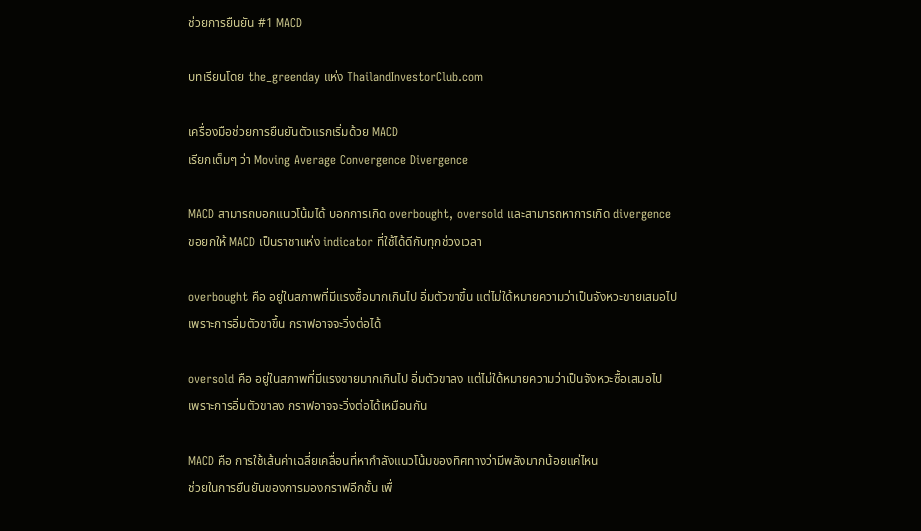ช่วยการยืนยัน #1 MACD

บทเรียนโดย the_greenday แห่ง ThailandInvestorClub.com

เครื่องมือช่วยการยืนยันตัวแรกเริ่มด้วย MACD
เรียกเต็มๆ ว่า Moving Average Convergence Divergence

MACD สามารถบอกแนวโน้มได้ บอกการเกิด overbought, oversold และสามารถหาการเกิด divergence
ขอยกให้ MACD เป็นราชาแห่ง indicator ที่ใช้ได้ดีกับทุกช่วงเวลา

overbought คือ อยู่ในสภาพที่มีแรงซื้อมากเกินไป อิ่มตัวขาขึ้น แต่ไม่ใด้หมายความว่าเป็นจังหวะขายเสมอไป
เพราะการอิ่มตัวขาขึ้น กราฟอาจจะวิ่งต่อได้

oversold คือ อยู่ในสภาพที่มีแรงขายมากเกินไป อิ่มตัวขาลง แต่ไม่ใด้หมายความว่าเป็นจังหวะซื้อเสมอไป
เพราะการอิ่มตัวขาลง กราฟอาจจะวิ่งต่อได้เหมือนกัน

MACD คือ การใช้เส้นค่าเฉลี่ยเคลื่อนที่หากำลังแนวโน้มของทิศทางว่ามีพลังมากน้อยแค่ไหน
ช่วยในการยืนยันของการมองกราฟอีกชั้น เพื่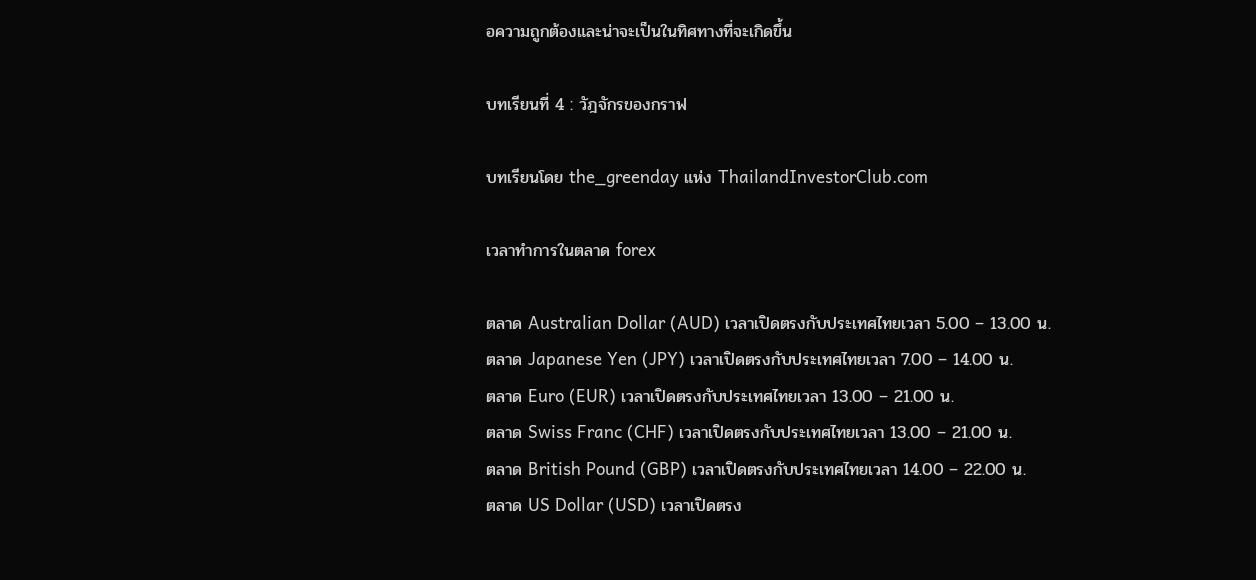อความถูกต้องและน่าจะเป็นในทิศทางที่จะเกิดขึ้น

บทเรียนที่ 4 : วัฎจักรของกราฟ

บทเรียนโดย the_greenday แห่ง ThailandInvestorClub.com

เวลาทำการในตลาด forex

ตลาด Australian Dollar (AUD) เวลาเปิดตรงกับประเทศไทยเวลา 5.00 – 13.00 น.
ตลาด Japanese Yen (JPY) เวลาเปิดตรงกับประเทศไทยเวลา 7.00 – 14.00 น.
ตลาด Euro (EUR) เวลาเปิดตรงกับประเทศไทยเวลา 13.00 – 21.00 น.
ตลาด Swiss Franc (CHF) เวลาเปิดตรงกับประเทศไทยเวลา 13.00 – 21.00 น.
ตลาด British Pound (GBP) เวลาเปิดตรงกับประเทศไทยเวลา 14.00 – 22.00 น.
ตลาด US Dollar (USD) เวลาเปิดตรง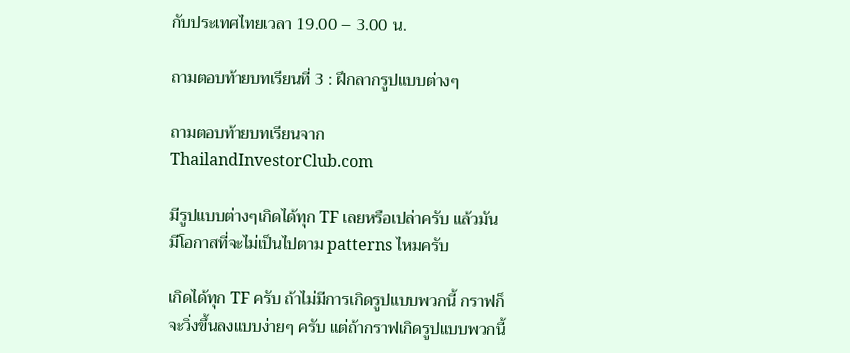กับประเทศไทยเวลา 19.00 – 3.00 น.

ถามตอบท้ายบทเรียนที่ 3 : ฝึกลากรูปแบบต่างๆ

ถามตอบท้ายบทเรียนจาก ThailandInvestorClub.com

มีรูปแบบต่างๆเกิดได้ทุก TF เลยหรือเปล่าครับ แล้วมันมีโอกาสที่จะไม่เป็นไปตาม patterns ไหมครับ

เกิดได้ทุก TF ครับ ถ้าไม่มีการเกิดรูปแบบพวกนี้ กราฟก็จะวิ่งขึ้นลงแบบง่ายๆ ครับ แต่ถ้ากราฟเกิดรูปแบบพวกนี้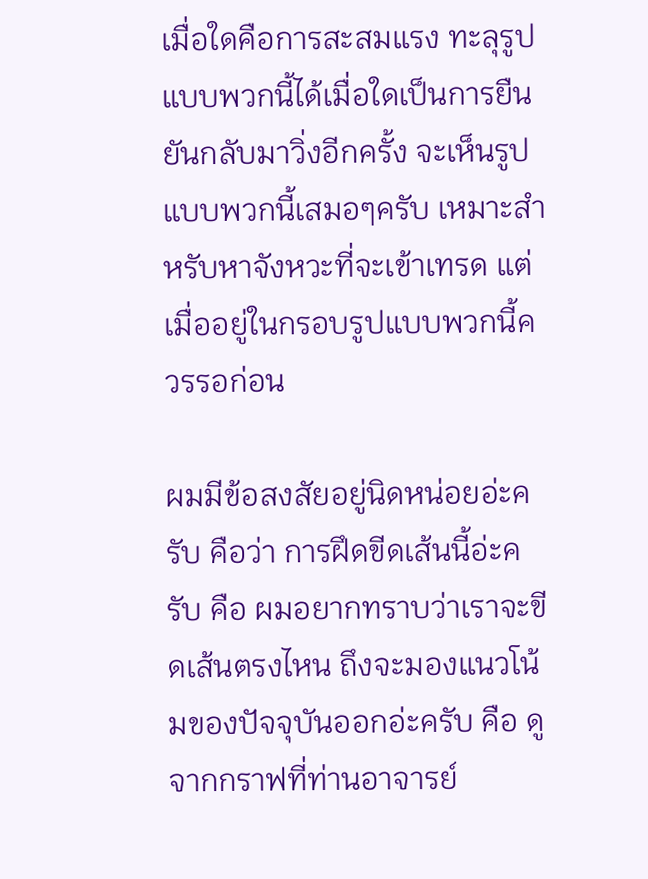เมื่อใดคือการสะสมแรง ทะลุรูปแบบพวกนี้ได้เมื่อใดเป็นการยืนยันกลับมาวิ่งอีกครั้ง จะเห็นรูปแบบพวกนี้เสมอๆครับ เหมาะสำหรับหาจังหวะที่จะเข้าเทรด แต่เมื่ออยู่ในกรอบรูปแบบพวกนี้ควรรอก่อน

ผมมีข้อสงสัยอยู่นิดหน่อยอ่ะครับ คือว่า การฝึดขีดเส้นนี้อ่ะครับ คือ ผมอยากทราบว่าเราจะขีดเส้นตรงไหน ถึงจะมองแนวโน้มของปัจจุบันออกอ่ะครับ คือ ดูจากกราฟที่ท่านอาจารย์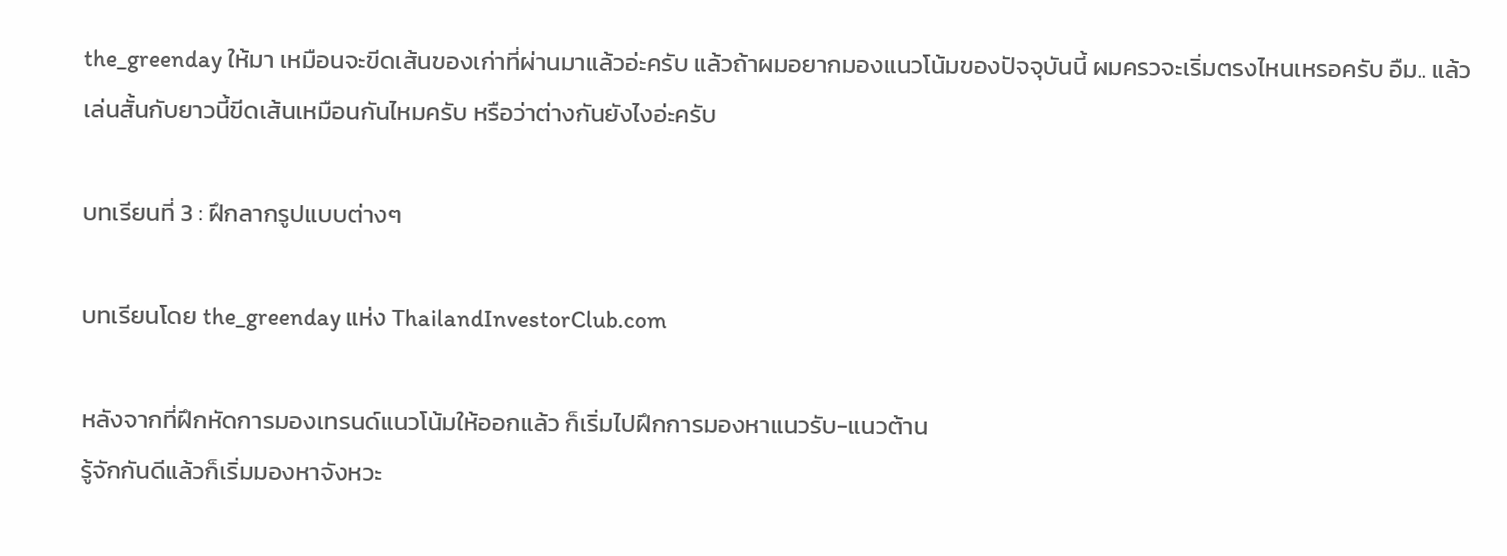the_greenday ให้มา เหมือนจะขีดเส้นของเก่าที่ผ่านมาแล้วอ่ะครับ แล้วถ้าผมอยากมองแนวโน้มของปัจจุบันนี้ ผมครวจะเริ่มตรงไหนเหรอครับ อืม.. แล้วเล่นสั้นกับยาวนี้ขีดเส้นเหมือนกันไหมครับ หรือว่าต่างกันยังไงอ่ะครับ

บทเรียนที่ 3 : ฝึกลากรูปแบบต่างๆ

บทเรียนโดย the_greenday แห่ง ThailandInvestorClub.com

หลังจากที่ฝึกหัดการมองเทรนด์แนวโน้มให้ออกแล้ว ก็เริ่มไปฝึกการมองหาแนวรับ-แนวต้าน
รู้จักกันดีแล้วก็เริ่มมองหาจังหวะ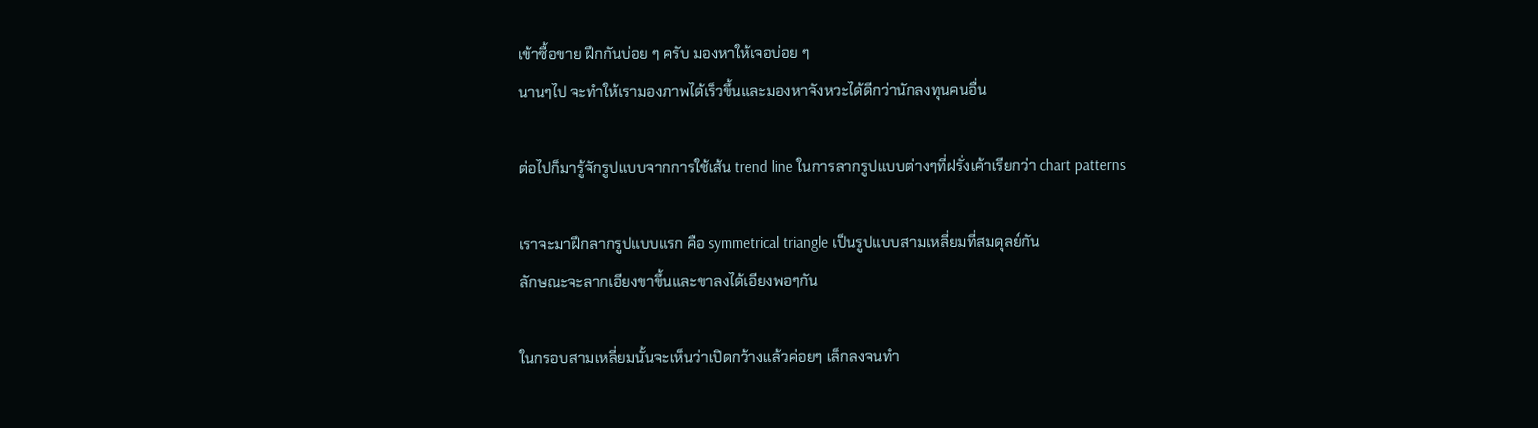เข้าซื้อขาย ฝึกกันบ่อย ๆ ครับ มองหาให้เจอบ่อย ๆ
นานๆไป จะทำให้เรามองภาพได้เร็วขึ้นและมองหาจังหวะได้ดีกว่านักลงทุนคนอื่น

ต่อไปก็มารู้จักรูปแบบจากการใช้เส้น trend line ในการลากรูปแบบต่างๆที่ฝรั่งเค้าเรียกว่า chart patterns

เราจะมาฝึกลากรูปแบบแรก คือ symmetrical triangle เป็นรูปแบบสามเหลี่ยมที่สมดุลย์กัน
ลักษณะจะลากเอียงขาขึ้นและขาลงได้เอียงพอๆกัน

ในกรอบสามเหลี่ยมนั้นจะเห็นว่าเปิดกว้างแล้วค่อยๆ เล็กลงจนทำ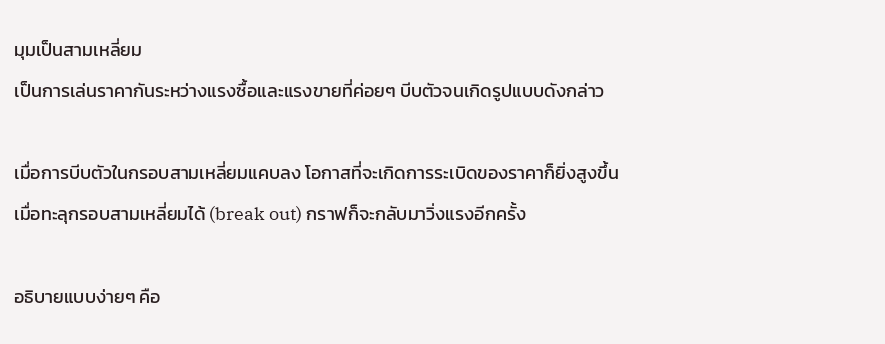มุมเป็นสามเหลี่ยม
เป็นการเล่นราคากันระหว่างแรงซื้อและแรงขายที่ค่อยๆ บีบตัวจนเกิดรูปแบบดังกล่าว

เมื่อการบีบตัวในกรอบสามเหลี่ยมแคบลง โอกาสที่จะเกิดการระเบิดของราคาก็ยิ่งสูงขึ้น
เมื่อทะลุกรอบสามเหลี่ยมได้ (break out) กราฟก็จะกลับมาวิ่งแรงอีกครั้ง

อธิบายแบบง่ายๆ คือ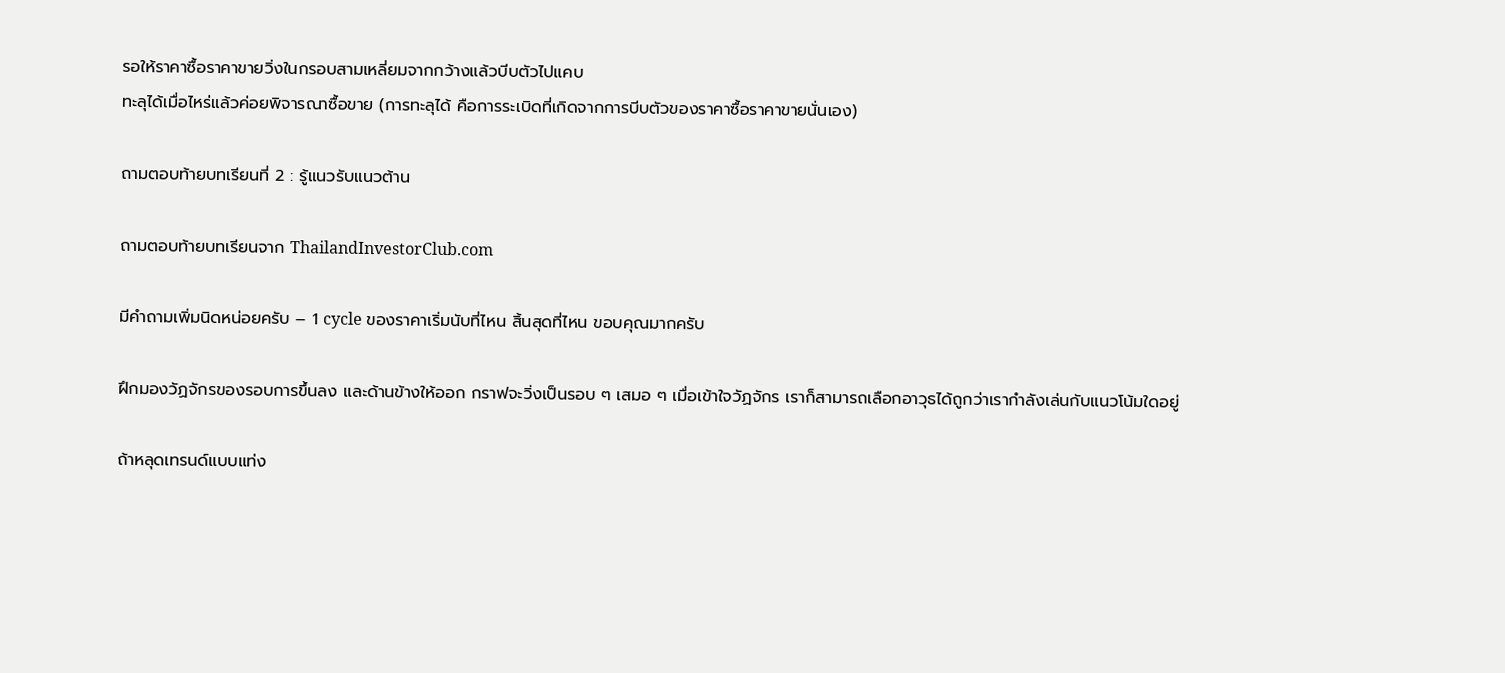รอให้ราคาซื้อราคาขายวิ่งในกรอบสามเหลี่ยมจากกว้างแล้วบีบตัวไปแคบ
ทะลุได้เมื่อไหร่แล้วค่อยพิจารณาซื้อขาย (การทะลุได้ คือการระเบิดที่เกิดจากการบีบตัวของราคาซื้อราคาขายนั่นเอง)

ถามตอบท้ายบทเรียนที่ 2 : รู้แนวรับแนวต้าน

ถามตอบท้ายบทเรียนจาก ThailandInvestorClub.com

มีคำถามเพิ่มนิดหน่อยครับ – 1 cycle ของราคาเริ่มนับที่ไหน สิ้นสุดที่ไหน ขอบคุณมากครับ

ฝึกมองวัฏจักรของรอบการขึ้นลง และด้านข้างให้ออก กราฟจะวิ่งเป็นรอบ ๆ เสมอ ๆ เมื่อเข้าใจวัฏจักร เราก็สามารถเลือกอาวุธได้ถูกว่าเรากำลังเล่นกับแนวโน้มใดอยู่

ถ้าหลุดเทรนด์แบบแท่ง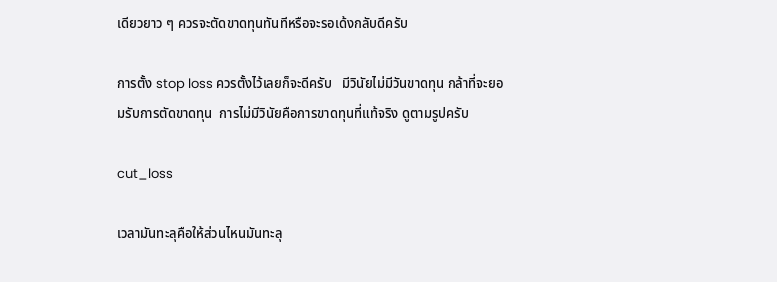เดียวยาว ๆ ควรจะตัดขาดทุนทันทีหรือจะรอเด้งกลับดีครับ

การตั้ง stop loss ควรตั้งไว้เลยก็จะดีครับ   มีวินัยไม่มีวันขาดทุน กล้าที่จะยอมรับการตัดขาดทุน  การไม่มีวินัยคือการขาดทุนที่แท้จริง ดูตามรูปครับ

cut_loss

เวลามันทะลุคือให้ส่วนไหนมันทะลุ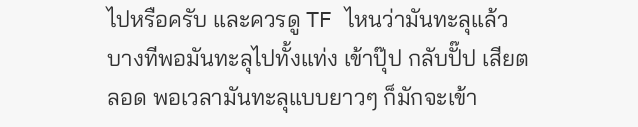ไปหรือครับ และควรดู TF ไหนว่ามันทะลุแล้ว  บางทีพอมันทะลุไปทั้งแท่ง เข้าปุ๊ป กลับปั๊ป เสียตลอด พอเวลามันทะลุแบบยาวๆ ก็มักจะเข้า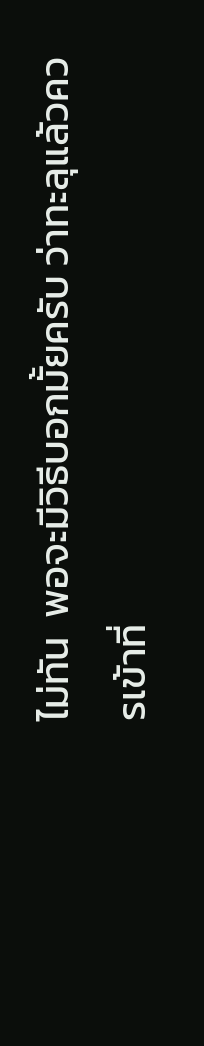ไม่ทัน  พอจะมีวิธีบอกมั้ยครับ ว่าทะลุแล้วควรเข้าที่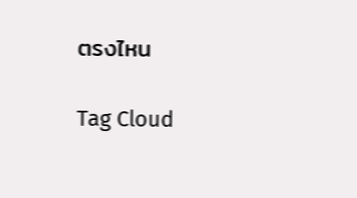ตรงไหน

Tag Cloud